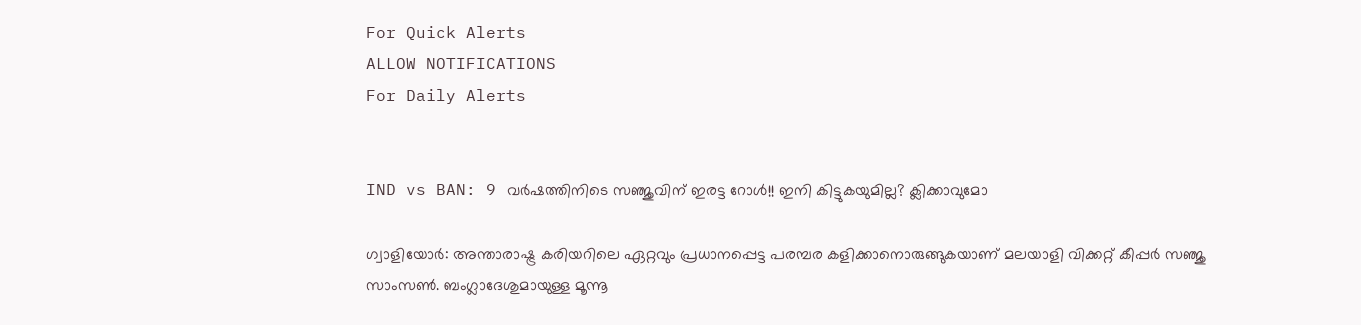For Quick Alerts
ALLOW NOTIFICATIONS
For Daily Alerts


IND vs BAN: 9 വര്‍ഷത്തിനിടെ സഞ്ജുവിന് ഇരട്ട റോള്‍!! ഇനി കിട്ടുകയുമില്ല? ക്ലിക്കാവുമോ

ഗ്വാളിയോര്‍: അന്താരാഷ്ട്ര കരിയറിലെ ഏറ്റവും പ്രധാനപ്പെട്ട പരമ്പര കളിക്കാനൊരുങ്ങുകയാണ് മലയാളി വിക്കറ്റ് കീപ്പര്‍ സഞ്ജു സാംസണ്‍. ബംഗ്ലാദേശുമായുള്ള മൂന്നൂ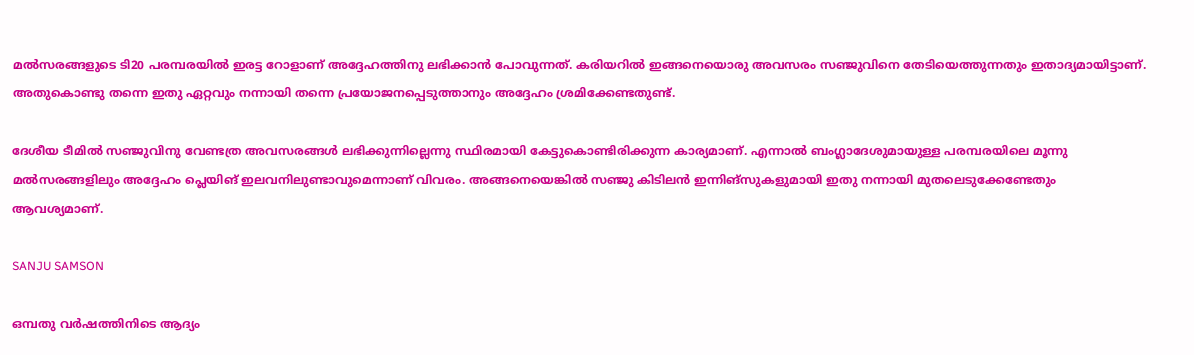മല്‍സരങ്ങളുടെ ടി20 പരമ്പരയില്‍ ഇരട്ട റോളാണ് അദ്ദേഹത്തിനു ലഭിക്കാന്‍ പോവുന്നത്. കരിയറില്‍ ഇങ്ങനെയൊരു അവസരം സഞ്ജുവിനെ തേടിയെത്തുന്നതും ഇതാദ്യമായിട്ടാണ്. അതുകൊണ്ടു തന്നെ ഇതു ഏറ്റവും നന്നായി തന്നെ പ്രയോജനപ്പെടുത്താനും അദ്ദേഹം ശ്രമിക്കേണ്ടതുണ്ട്.

ദേശീയ ടീമില്‍ സഞ്ജുവിനു വേണ്ടത്ര അവസരങ്ങള്‍ ലഭിക്കുന്നില്ലെന്നു സ്ഥിരമായി കേട്ടുകൊണ്ടിരിക്കുന്ന കാര്യമാണ്. എന്നാല്‍ ബംഗ്ലാദേശുമായുള്ള പരമ്പരയിലെ മൂന്നു മല്‍സരങ്ങളിലും അദ്ദേഹം പ്ലെയിങ് ഇലവനിലുണ്ടാവുമെന്നാണ് വിവരം. അങ്ങനെയെങ്കില്‍ സഞ്ജു കിടിലന്‍ ഇന്നിങ്‌സുകളുമായി ഇതു നന്നായി മുതലെടുക്കേണ്ടേതും ആവശ്യമാണ്.

SANJU SAMSON

ഒമ്പതു വര്‍ഷത്തിനിടെ ആദ്യം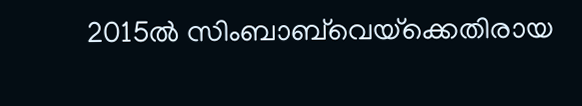2015ല്‍ സിംബാബ്‌വെയ്‌ക്കെതിരായ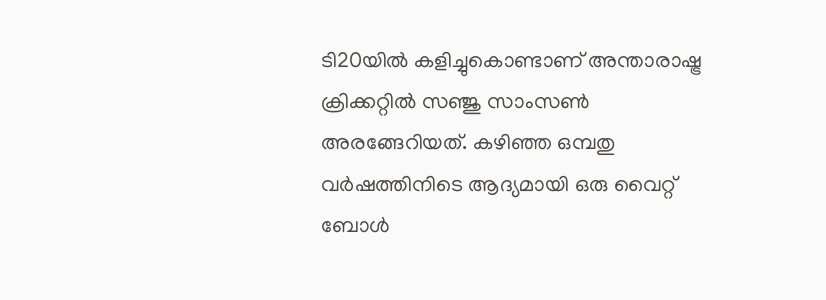ടി20യില്‍ കളിച്ചുകൊണ്ടാണ് അന്താരാഷ്ട്ര ക്രിക്കറ്റില്‍ സഞ്ജു സാംസണ്‍ അരങ്ങേറിയത്. കഴിഞ്ഞ ഒമ്പതു വര്‍ഷത്തിനിടെ ആദ്യമായി ഒരു വൈറ്റ് ബോള്‍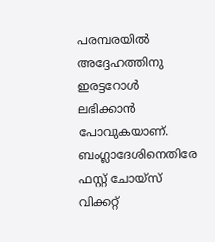പരമ്പരയില്‍ അദ്ദേഹത്തിനു ഇരട്ടറോള്‍ ലഭിക്കാന്‍ പോവുകയാണ്. ബംഗ്ലാദേശിനെതിരേ ഫസ്റ്റ് ചോയ്‌സ് വിക്കറ്റ്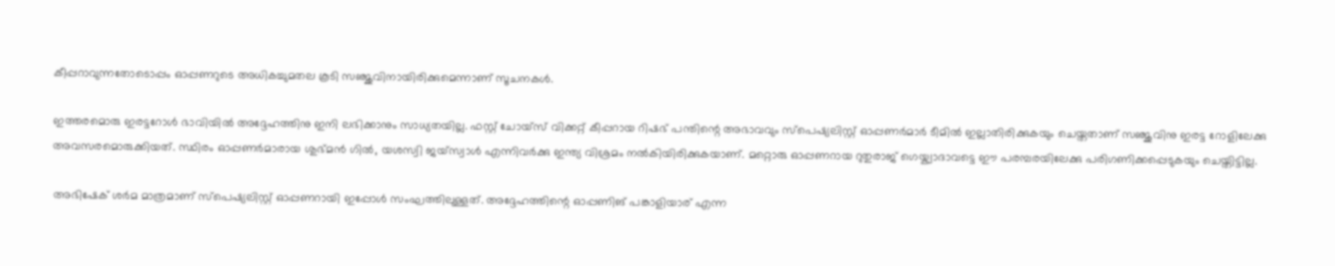കീപ്പറാവുന്നതോടൊപ്പം ഓപ്പണറുടെ അധികച്ചുമതല കൂടി സഞ്ജുവിനായിരിക്കുമെന്നാണ് സൂചനകള്‍.

ഇത്തരമൊരു ഇരട്ടറോള്‍ ഭാവിയില്‍ അദ്ദേഹത്തിനു ഇനി ലഭിക്കാനും സാധ്യതയില്ല. ഫസ്റ്റ് ചോയ്‌സ് വിക്കറ്റ് കീപ്പറായ റിഷഭ് പന്തിന്റെ അഭാവവും സ്‌പെഷ്യലിസ്റ്റ് ഓപ്പണര്‍മാര്‍ ടീമില്‍ ഇല്ലാതിരിക്കുകയും ചെയ്തതാണ് സഞ്ജുവിനു ഇരട്ട റോളിലേക്കു അവസരമൊരുക്കിയത്. സ്ഥിരം ഓപ്പണര്‍മാരായ ശുഭ്മന്‍ ഗില്‍, യശസ്വി ജയ്‌സ്വാള്‍ എന്നിവര്‍ക്കു ഇന്ത്യ വിശ്രമം നല്‍കിയിരിക്കുകയാണ്. മറ്റൊരു ഓപ്പണറായ റുതുരാജ് ഗെയ്ക്വാദാവട്ടെ ഈ പരമ്പരയിലേക്കു പരിഗണിക്കപ്പെടുകയും ചെയ്തിട്ടില്ല.

അഭിഷേക് ശര്‍മ മാത്രമാണ് സ്‌പെഷ്യലിസ്റ്റ് ഓപ്പണറായി ഇപ്പോള്‍ സംഘത്തിലുള്ളത്. അദ്ദേഹത്തിന്റെ ഓപ്പണിങ് പങ്കാളിയാര് എന്ന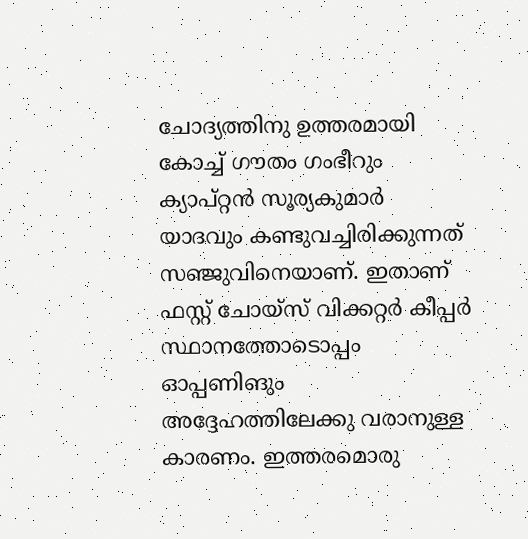ചോദ്യത്തിനു ഉത്തരമായി കോച്ച് ഗൗതം ഗംഭീറും ക്യാപ്റ്റന്‍ സൂര്യകുമാര്‍ യാദവും കണ്ടുവച്ചിരിക്കുന്നത് സഞ്ജുവിനെയാണ്. ഇതാണ് ഫസ്റ്റ് ചോയ്‌സ് വിക്കറ്റര്‍ കീപ്പര്‍ സ്ഥാനത്തോടൊപ്പം ഓപ്പണിങും അദ്ദേഹത്തിലേക്കു വരാനുള്ള കാരണം. ഇത്തരമൊരു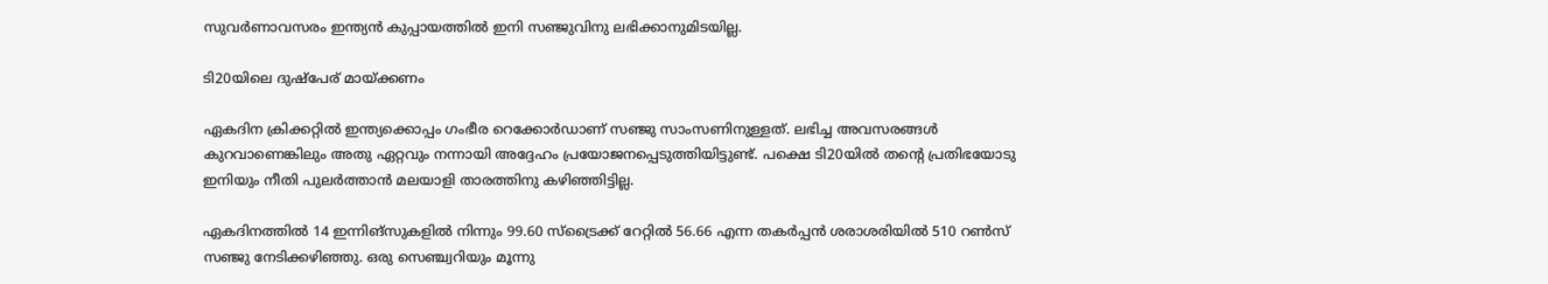സുവര്‍ണാവസരം ഇന്ത്യന്‍ കുപ്പായത്തില്‍ ഇനി സഞ്ജുവിനു ലഭിക്കാനുമിടയില്ല.

ടി20യിലെ ദുഷ്‌പേര് മായ്ക്കണം

ഏകദിന ക്രിക്കറ്റില്‍ ഇന്ത്യക്കൊപ്പം ഗംഭീര റെക്കോര്‍ഡാണ് സഞ്ജു സാംസണിനുള്ളത്. ലഭിച്ച അവസരങ്ങള്‍ കുറവാണെങ്കിലും അതു ഏറ്റവും നന്നായി അദ്ദേഹം പ്രയോജനപ്പെടുത്തിയിട്ടുണ്ട്. പക്ഷെ ടി20യില്‍ തന്റെ പ്രതിഭയോടു ഇനിയും നീതി പുലര്‍ത്താന്‍ മലയാളി താരത്തിനു കഴിഞ്ഞിട്ടില്ല.

ഏകദിനത്തില്‍ 14 ഇന്നിങ്‌സുകളില്‍ നിന്നും 99.60 സ്‌ട്രൈക്ക് റേറ്റില്‍ 56.66 എന്ന തകര്‍പ്പന്‍ ശരാശരിയില്‍ 510 റണ്‍സ് സഞ്ജു നേടിക്കഴിഞ്ഞു. ഒരു സെഞ്ച്വറിയും മൂന്നു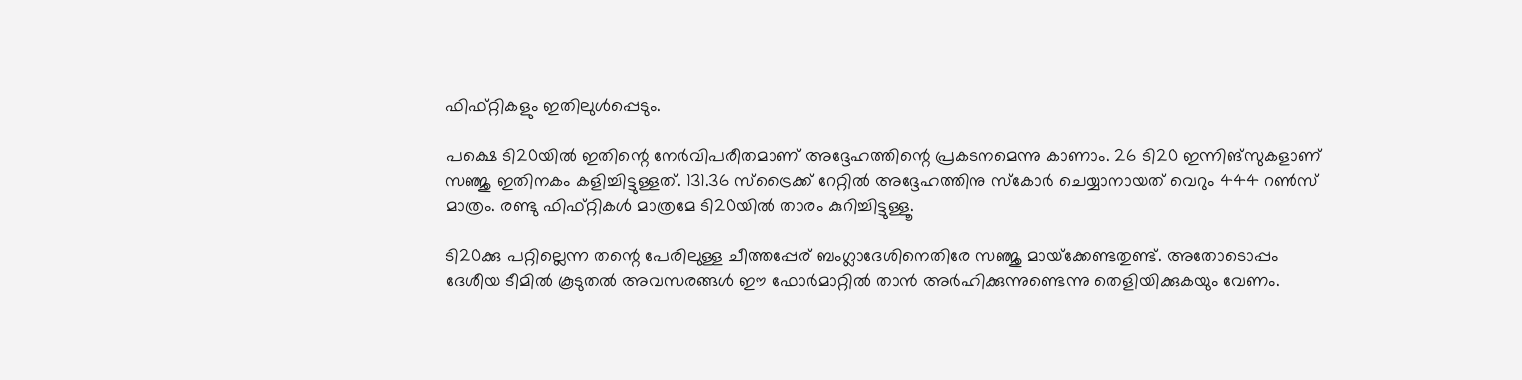ഫിഫ്റ്റികളും ഇതിലുള്‍പ്പെടും.

പക്ഷെ ടി20യില്‍ ഇതിന്റെ നേര്‍വിപരീതമാണ് അദ്ദേഹത്തിന്റെ പ്രകടനമെന്നു കാണാം. 26 ടി20 ഇന്നിങ്‌സുകളാണ് സഞ്ജു ഇതിനകം കളിച്ചിട്ടുള്ളത്. 131.36 സ്‌ട്രൈക്ക് റേറ്റില്‍ അദ്ദേഹത്തിനു സ്‌കോര്‍ ചെയ്യാനായത് വെറും 444 റണ്‍സ് മാത്രം. രണ്ടു ഫിഫ്റ്റികള്‍ മാത്രമേ ടി20യില്‍ താരം കുറിച്ചിട്ടുള്ളൂ.

ടി20ക്കു പറ്റില്ലെന്ന തന്റെ പേരിലുള്ള ചീത്തപ്പേര് ബംഗ്ലാദേശിനെതിരേ സഞ്ജു മായ്‌ക്കേണ്ടതുണ്ട്. അതോടൊപ്പം ദേശീയ ടീമില്‍ കൂടുതല്‍ അവസരങ്ങള്‍ ഈ ഫോര്‍മാറ്റില്‍ താന്‍ അര്‍ഹിക്കുന്നുണ്ടെന്നു തെളിയിക്കുകയും വേണം.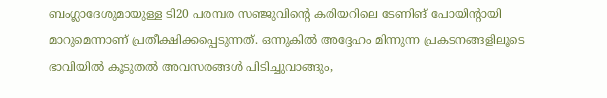ബംഗ്ലാദേശുമായുള്ള ടി20 പരമ്പര സഞ്ജുവിന്റെ കരിയറിലെ ടേണിങ് പോയിന്റായി മാറുമെന്നാണ് പ്രതീക്ഷിക്കപ്പെടുന്നത്. ഒന്നുകില്‍ അദ്ദേഹം മിന്നുന്ന പ്രകടനങ്ങളിലൂടെ ഭാവിയില്‍ കൂടുതല്‍ അവസരങ്ങള്‍ പിടിച്ചുവാങ്ങും,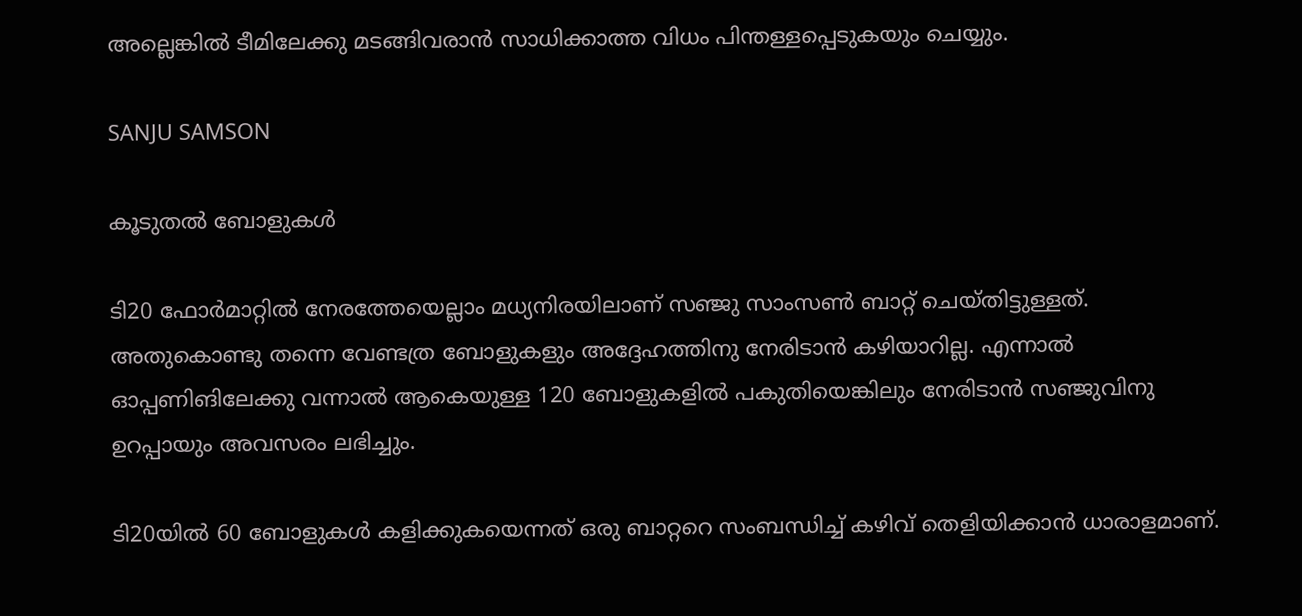അല്ലെങ്കില്‍ ടീമിലേക്കു മടങ്ങിവരാന്‍ സാധിക്കാത്ത വിധം പിന്തള്ളപ്പെടുകയും ചെയ്യും.

SANJU SAMSON

കൂടുതല്‍ ബോളുകള്‍

ടി20 ഫോര്‍മാറ്റില്‍ നേരത്തേയെല്ലാം മധ്യനിരയിലാണ് സഞ്ജു സാംസണ്‍ ബാറ്റ് ചെയ്തിട്ടുള്ളത്. അതുകൊണ്ടു തന്നെ വേണ്ടത്ര ബോളുകളും അദ്ദേഹത്തിനു നേരിടാന്‍ കഴിയാറില്ല. എന്നാല്‍ ഓപ്പണിങിലേക്കു വന്നാല്‍ ആകെയുള്ള 120 ബോളുകളില്‍ പകുതിയെങ്കിലും നേരിടാന്‍ സഞ്ജുവിനു ഉറപ്പായും അവസരം ലഭിച്ചും.

ടി20യില്‍ 60 ബോളുകള്‍ കളിക്കുകയെന്നത് ഒരു ബാറ്ററെ സംബന്ധിച്ച് കഴിവ് തെളിയിക്കാന്‍ ധാരാളമാണ്.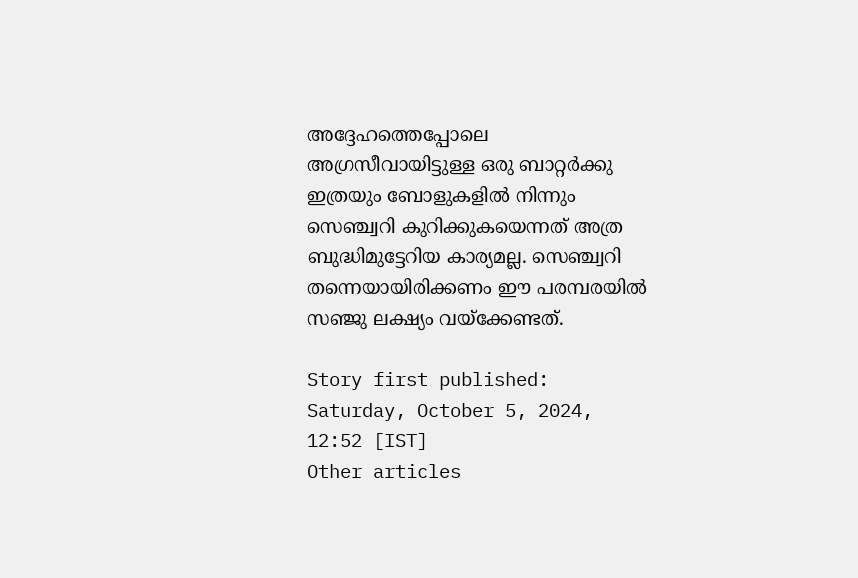അദ്ദേഹത്തെപ്പോലെ അഗ്രസീവായിട്ടുള്ള ഒരു ബാറ്റര്‍ക്കു ഇത്രയും ബോളുകളില്‍ നിന്നും സെഞ്ച്വറി കുറിക്കുകയെന്നത് അത്ര ബുദ്ധിമുട്ടേറിയ കാര്യമല്ല. സെഞ്ച്വറി തന്നെയായിരിക്കണം ഈ പരമ്പരയില്‍ സഞ്ജു ലക്ഷ്യം വയ്‌ക്കേണ്ടത്.

Story first published: Saturday, October 5, 2024, 12:52 [IST]
Other articles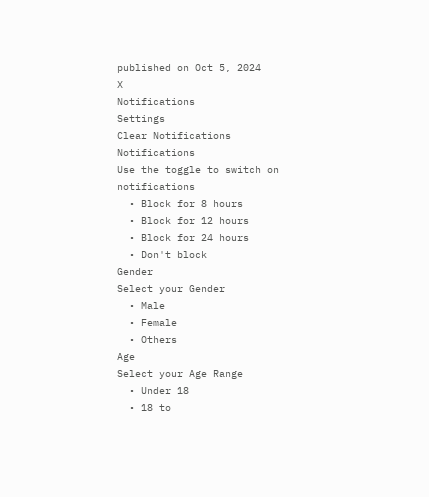published on Oct 5, 2024
X
Notifications
Settings
Clear Notifications
Notifications
Use the toggle to switch on notifications
  • Block for 8 hours
  • Block for 12 hours
  • Block for 24 hours
  • Don't block
Gender
Select your Gender
  • Male
  • Female
  • Others
Age
Select your Age Range
  • Under 18
  • 18 to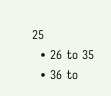25
  • 26 to 35
  • 36 to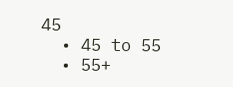45
  • 45 to 55
  • 55+